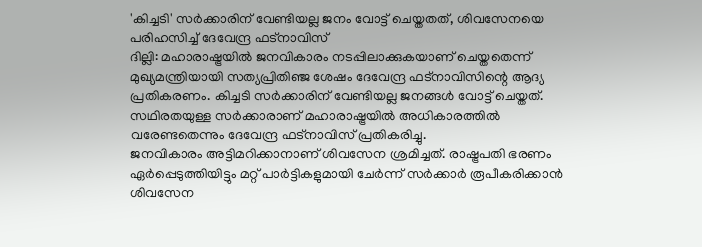'കിച്ചടി' സർക്കാരിന് വേണ്ടിയല്ല ജനം വോട്ട് ചെയ്തതത്, ശിവസേനയെ പരിഹസിച്ച് ദേവേന്ദ്ര ഫട്നാവിസ്
ദില്ലി: മഹാരാഷ്ട്രയിൽ ജനവികാരം നടപ്പിലാക്കുകയാണ് ചെയ്തതെന്ന് മുഖ്യമന്ത്രിയായി സത്യപ്രിതിഞ്ജ ശേഷം ദേവേന്ദ്ര ഫട്നാവിസിന്റെ ആദ്യ പ്രതികരണം. കിച്ചടി സർക്കാരിന് വേണ്ടിയല്ല ജനങ്ങൾ വോട്ട് ചെയ്തത്. സഥിരതയുള്ള സർക്കാരാണ് മഹാരാഷ്ട്രയിൽ അധികാരത്തിൽ വരേണ്ടതെന്നും ദേവേന്ദ്ര ഫട്നാവിസ് പ്രതികരിച്ചു.
ജനവികാരം അട്ടിമറിക്കാനാണ് ശിവസേന ശ്രമിച്ചത്. രാഷ്ട്രപതി ഭരണം ഏർപ്പെടുത്തിയിട്ടും മറ്റ് പാർട്ടികളുമായി ചേർന്ന് സർക്കാർ രൂപീകരിക്കാൻ ശിവസേന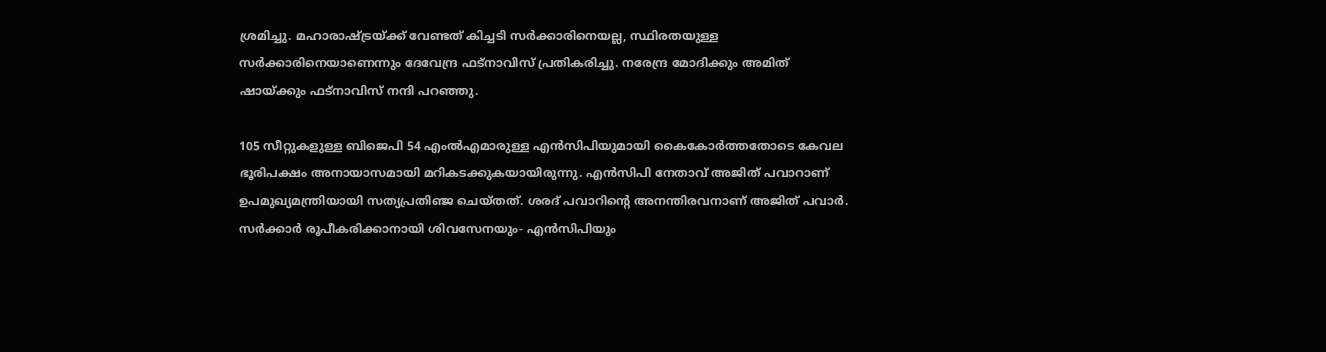ശ്രമിച്ചു. മഹാരാഷ്ട്രയ്ക്ക് വേണ്ടത് കിച്ചടി സർക്കാരിനെയല്ല, സ്ഥിരതയുള്ള സർക്കാരിനെയാണെന്നും ദേവേന്ദ്ര ഫട്നാവിസ് പ്രതികരിച്ചു. നരേന്ദ്ര മോദിക്കും അമിത് ഷായ്ക്കും ഫട്നാവിസ് നന്ദി പറഞ്ഞു.

105 സീറ്റുകളുള്ള ബിജെപി 54 എംൽഎമാരുള്ള എൻസിപിയുമായി കൈകോർത്തതോടെ കേവല ഭൂരിപക്ഷം അനായാസമായി മറികടക്കുകയായിരുന്നു. എൻസിപി നേതാവ് അജിത് പവാറാണ് ഉപമുഖ്യമന്ത്രിയായി സത്യപ്രതിഞ്ജ ചെയ്തത്. ശരദ് പവാറിന്റെ അനന്തിരവനാണ് അജിത് പവാർ.
സർക്കാർ രൂപീകരിക്കാനായി ശിവസേനയും- എൻസിപിയും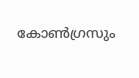കോൺഗ്രസും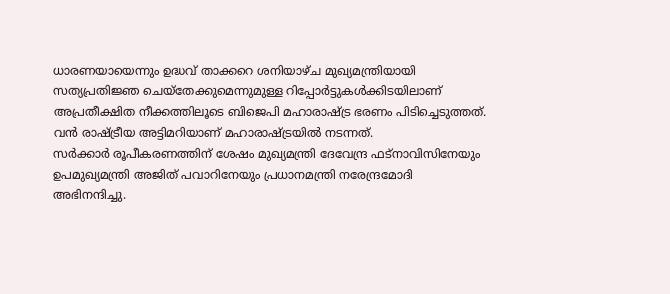ധാരണയായെന്നും ഉദ്ധവ് താക്കറെ ശനിയാഴ്ച മുഖ്യമന്ത്രിയായി സത്യപ്രതിജ്ഞ ചെയ്തേക്കുമെന്നുമുള്ള റിപ്പോർട്ടുകൾക്കിടയിലാണ് അപ്രതീക്ഷിത നീക്കത്തിലൂടെ ബിജെപി മഹാരാഷ്ട്ര ഭരണം പിടിച്ചെടുത്തത്. വൻ രാഷ്ട്രീയ അട്ടിമറിയാണ് മഹാരാഷ്ട്രയിൽ നടന്നത്.
സർക്കാർ രൂപീകരണത്തിന് ശേഷം മുഖ്യമന്ത്രി ദേവേന്ദ്ര ഫട്നാവിസിനേയും ഉപമുഖ്യമന്ത്രി അജിത് പവാറിനേയും പ്രധാനമന്ത്രി നരേന്ദ്രമോദി അഭിനന്ദിച്ചു.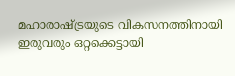മഹാരാഷ്ട്രയുടെ വികസനത്തിനായി ഇരുവരും ഒറ്റക്കെട്ടായി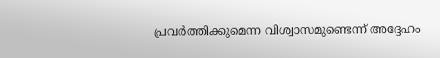പ്രവർത്തിക്കുമെന്ന വിശ്വാസമുണ്ടെന്ന് അദ്ദേഹം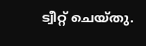ട്വീറ്റ് ചെയ്തു.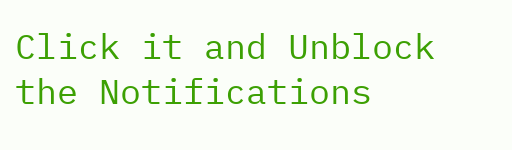Click it and Unblock the Notifications